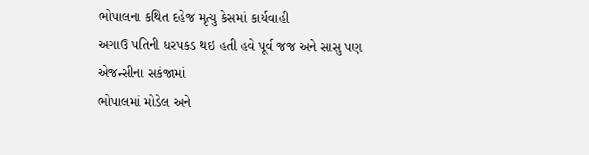ભોપાલના કથિત દહેજ મૃત્યુ કેસમાં કાર્યવાહી
અગાઉ પતિની ધરપકડ થઇ હતી હવે પૂર્વ જજ અને સાસુ પણ એજન્સીના સકંજામાં
ભોપાલમાં મોડેલ અને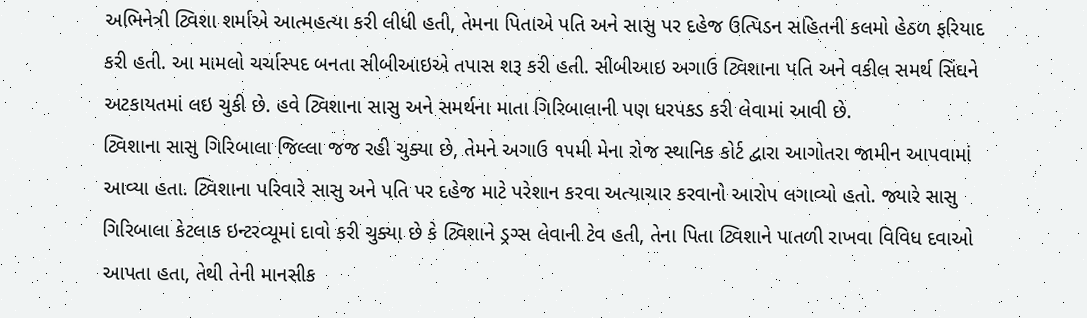અભિનેત્રી ટ્વિશા શર્માએ આત્મહત્યા કરી લીધી હતી, તેમના પિતાએ પતિ અને સાસુ પર દહેજ ઉત્પિડન સહિતની કલમો હેઠળ ફરિયાદ કરી હતી. આ મામલો ચર્ચાસ્પદ બનતા સીબીઆઇએ તપાસ શરૂ કરી હતી. સીબીઆઇ અગાઉ ટ્વિશાના પતિ અને વકીલ સમર્થ સિંઘને અટકાયતમાં લઇ ચુકી છે. હવે ટ્વિશાના સાસુ અને સમર્થના માતા ગિરિબાલાની પણ ધરપકડ કરી લેવામાં આવી છે.
ટ્વિશાના સાસુ ગિરિબાલા જિલ્લા જજ રહી ચુક્યા છે, તેમને અગાઉ ૧૫મી મેના રોજ સ્થાનિક કોર્ટ દ્વારા આગોતરા જામીન આપવામાં આવ્યા હતા. ટ્વિશાના પરિવારે સાસુ અને પતિ પર દહેજ માટે પરેશાન કરવા અત્યાચાર કરવાનો આરોપ લગાવ્યો હતો. જ્યારે સાસુ ગિરિબાલા કેટલાક ઇન્ટરવ્યૂમાં દાવો કરી ચુક્યા છે કે ટ્વિશાને ડ્રગ્સ લેવાની ટેવ હતી, તેના પિતા ટ્વિશાને પાતળી રાખવા વિવિધ દવાઓ આપતા હતા, તેથી તેની માનસીક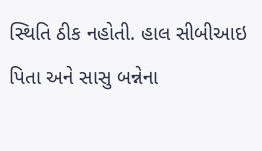સ્થિતિ ઠીક નહોતી. હાલ સીબીઆઇ પિતા અને સાસુ બન્નેના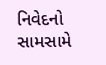નિવેદનો સામસામે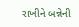રાખીને બન્નેની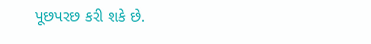પૂછપરછ કરી શકે છે.